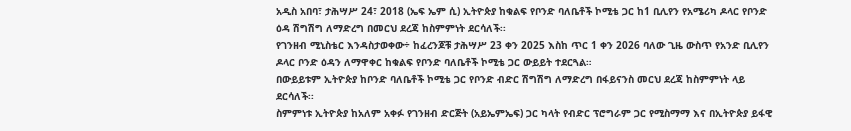አዲስ አበባ፣ ታሕሣሥ 24፣ 2018 (ኤፍ ኤም ሲ) ኢትዮጵያ ከቁልፍ የቦንድ ባለቤቶች ኮሚቴ ጋር ከ1 ቢሊየን የአሜሪካ ዶላር የቦንድ ዕዳ ሽግሽግ ለማድረግ በመርህ ደረጃ ከስምምነት ደርሳለች፡፡
የገንዘብ ሚኒስቴር እንዳስታወቀው÷ ከፈረንጆቹ ታሕሣሥ 23 ቀን 2025 እስከ ጥር 1 ቀን 2026 ባለው ጊዜ ውስጥ የአንድ ቢሊየን ዶላር ቦንድ ዕዳን ለማዋቀር ከቁልፍ የቦንድ ባለቤቶች ኮሚቴ ጋር ውይይት ተደርጓል።
በውይይቱም ኢትዮጵያ ከቦንድ ባለቤቶች ኮሚቴ ጋር የቦንድ ብድር ሽግሽግ ለማድረግ በፋይናንስ መርህ ደረጃ ከስምምነት ላይ ደርሳለች፡፡
ስምምነቱ ኢትዮጵያ ከአለም አቀፉ የገንዘብ ድርጅት (አይኤምኤፍ) ጋር ካላት የብድር ፕሮግራም ጋር የሚስማማ እና በኢትዮጵያ ይፋዊ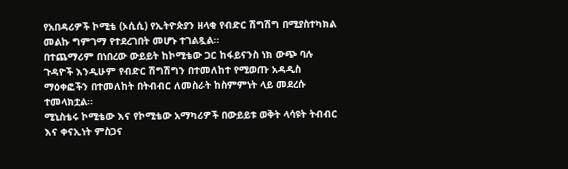የአበዳሪዎች ኮሚቴ (ኦሲሲ) የኢትዮጵያን ዘላቂ የብድር ሽግሽግ በሚያስተካክል መልኩ ግምገማ የተደረገበት መሆኑ ተገልጿል፡፡
በተጨማሪም በነበረው ውይይት ከኮሚቴው ጋር ከፋይናንስ ነክ ውጭ ባሉ ጉዳዮች እንዲሁም የብድር ሽግሽግን በተመለከተ የሚወጡ አዳዲስ ማዕቀፎችን በተመለከት በትብብር ለመስራት ከስምምነት ላይ መደረሱ ተመላክቷል፡፡
ሚኒስቴሩ ኮሚቴው እና የኮሚቴው አማካሪዎች በውይይቱ ወቅት ላሳዩት ትብብር እና ቀናኢነት ምስጋና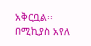አቅርቧል፡፡
በሚኪያስ አየለ